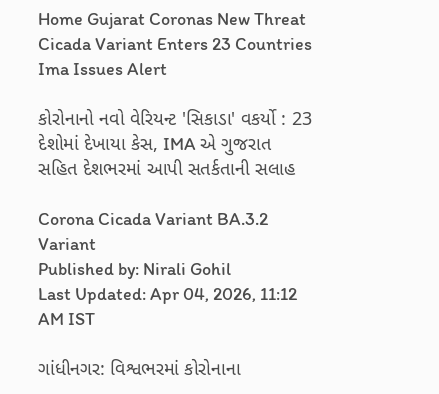Home Gujarat Coronas New Threat Cicada Variant Enters 23 Countries Ima Issues Alert

કોરોનાનો નવો વેરિયન્ટ 'સિકાડા' વકર્યો : 23 દેશોમાં દેખાયા કેસ, IMA એ ગુજરાત સહિત દેશભરમાં આપી સતર્કતાની સલાહ

Corona Cicada Variant BA.3.2 Variant
Published by: Nirali Gohil
Last Updated: Apr 04, 2026, 11:12 AM IST

ગાંધીનગર: વિશ્વભરમાં કોરોનાના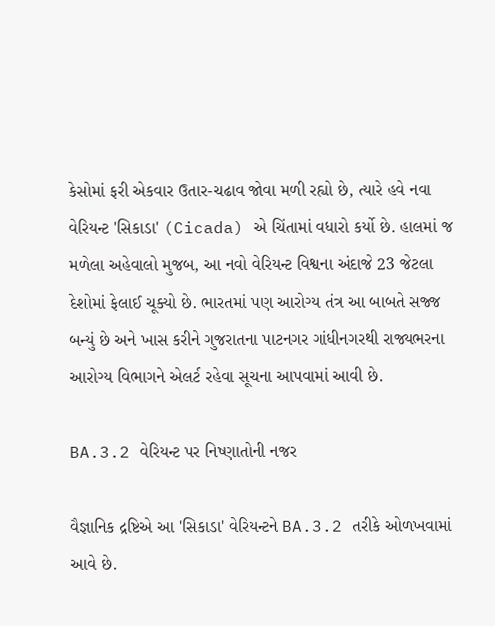કેસોમાં ફરી એકવાર ઉતાર-ચઢાવ જોવા મળી રહ્યો છે, ત્યારે હવે નવા વેરિયન્ટ 'સિકાડા' (Cicada) એ ચિંતામાં વધારો કર્યો છે. હાલમાં જ મળેલા અહેવાલો મુજબ, આ નવો વેરિયન્ટ વિશ્વના અંદાજે 23 જેટલા દેશોમાં ફેલાઈ ચૂક્યો છે. ભારતમાં પણ આરોગ્ય તંત્ર આ બાબતે સજ્જ બન્યું છે અને ખાસ કરીને ગુજરાતના પાટનગર ગાંધીનગરથી રાજ્યભરના આરોગ્ય વિભાગને એલર્ટ રહેવા સૂચના આપવામાં આવી છે.

BA.3.2 વેરિયન્ટ પર નિષ્ણાતોની નજર

વૈજ્ઞાનિક દ્રષ્ટિએ આ 'સિકાડા' વેરિયન્ટને BA.3.2 તરીકે ઓળખવામાં આવે છે.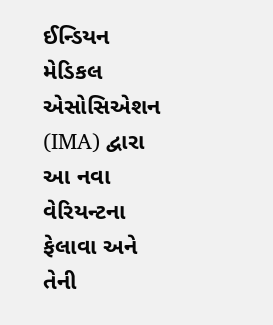ઈન્ડિયન મેડિકલ એસોસિએશન (IMA) દ્વારા આ નવા વેરિયન્ટના ફેલાવા અને તેની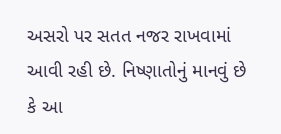અસરો પર સતત નજર રાખવામાં આવી રહી છે. નિષ્ણાતોનું માનવું છે કે આ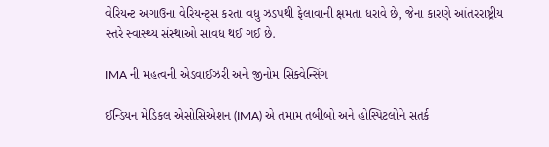વેરિયન્ટ અગાઉના વેરિયન્ટ્સ કરતા વધુ ઝડપથી ફેલાવાની ક્ષમતા ધરાવે છે, જેના કારણે આંતરરાષ્ટ્રીય સ્તરે સ્વાસ્થ્ય સંસ્થાઓ સાવધ થઈ ગઈ છે.

IMA ની મહત્વની એડવાઈઝરી અને જીનોમ સિક્વેન્સિંગ

ઈન્ડિયન મેડિકલ એસોસિએશન (IMA) એ તમામ તબીબો અને હોસ્પિટલોને સતર્ક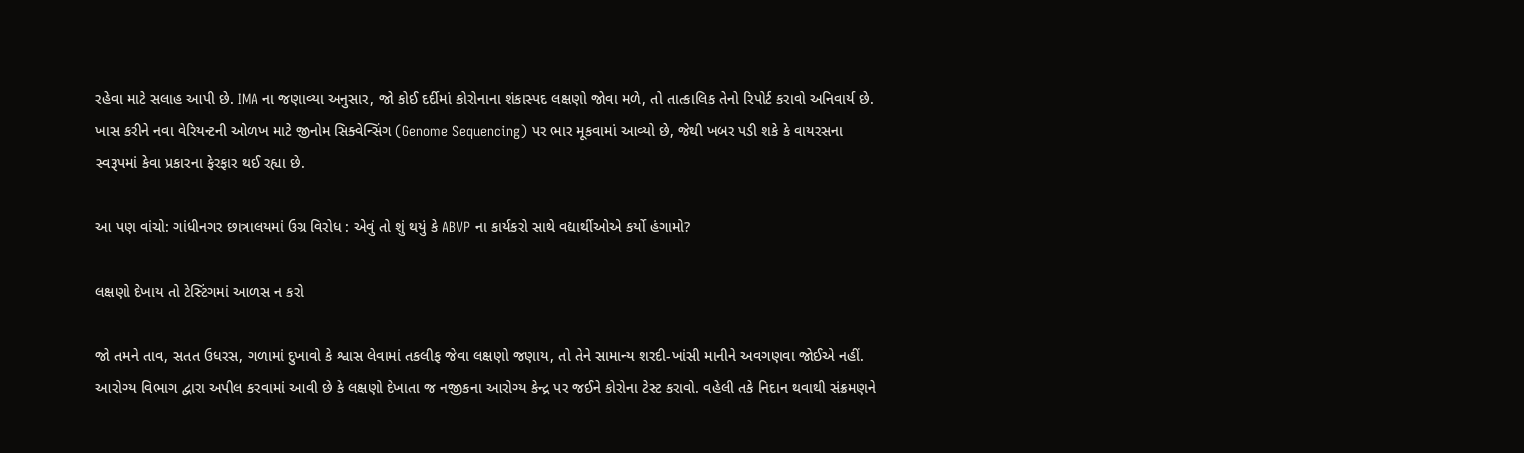રહેવા માટે સલાહ આપી છે. IMA ના જણાવ્યા અનુસાર, જો કોઈ દર્દીમાં કોરોનાના શંકાસ્પદ લક્ષણો જોવા મળે, તો તાત્કાલિક તેનો રિપોર્ટ કરાવો અનિવાર્ય છે. ખાસ કરીને નવા વેરિયન્ટની ઓળખ માટે જીનોમ સિક્વેન્સિંગ (Genome Sequencing) પર ભાર મૂકવામાં આવ્યો છે, જેથી ખબર પડી શકે કે વાયરસના સ્વરૂપમાં કેવા પ્રકારના ફેરફાર થઈ રહ્યા છે.

આ પણ વાંચો: ગાંધીનગર છાત્રાલયમાં ઉગ્ર વિરોધ : એવું તો શું થયું કે ABVP ના કાર્યકરો સાથે વદ્યાર્થીઓએ કર્યો હંગામો?

લક્ષણો દેખાય તો ટેસ્ટિંગમાં આળસ ન કરો

જો તમને તાવ, સતત ઉધરસ, ગળામાં દુખાવો કે શ્વાસ લેવામાં તકલીફ જેવા લક્ષણો જણાય, તો તેને સામાન્ય શરદી-ખાંસી માનીને અવગણવા જોઈએ નહીં. આરોગ્ય વિભાગ દ્વારા અપીલ કરવામાં આવી છે કે લક્ષણો દેખાતા જ નજીકના આરોગ્ય કેન્દ્ર પર જઈને કોરોના ટેસ્ટ કરાવો. વહેલી તકે નિદાન થવાથી સંક્રમણને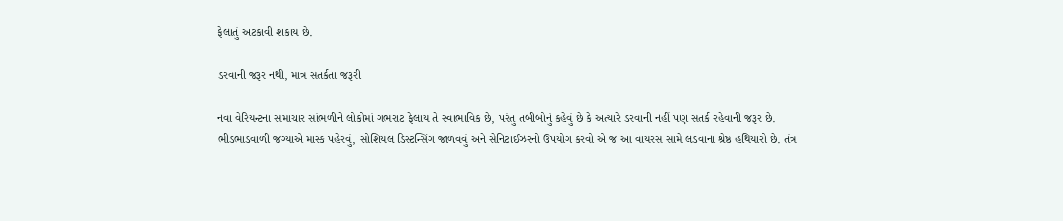ફેલાતું અટકાવી શકાય છે.

ડરવાની જરૂર નથી, માત્ર સતર્કતા જરૂરી

નવા વેરિયન્ટના સમાચાર સાંભળીને લોકોમાં ગભરાટ ફેલાય તે સ્વાભાવિક છે, પરંતુ તબીબોનું કહેવું છે કે અત્યારે ડરવાની નહીં પણ સતર્ક રહેવાની જરૂર છે. ભીડભાડવાળી જગ્યાએ માસ્ક પહેરવું, સોશિયલ ડિસ્ટન્સિંગ જાળવવું અને સેનિટાઈઝરનો ઉપયોગ કરવો એ જ આ વાયરસ સામે લડવાના શ્રેષ્ઠ હથિયારો છે. તંત્ર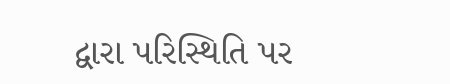દ્વારા પરિસ્થિતિ પર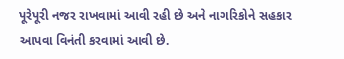પૂરેપૂરી નજર રાખવામાં આવી રહી છે અને નાગરિકોને સહકાર આપવા વિનંતી કરવામાં આવી છે.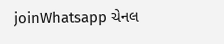joinWhatsapp ચેનલ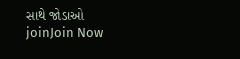સાથે જોડાઓ
joinJoin Now